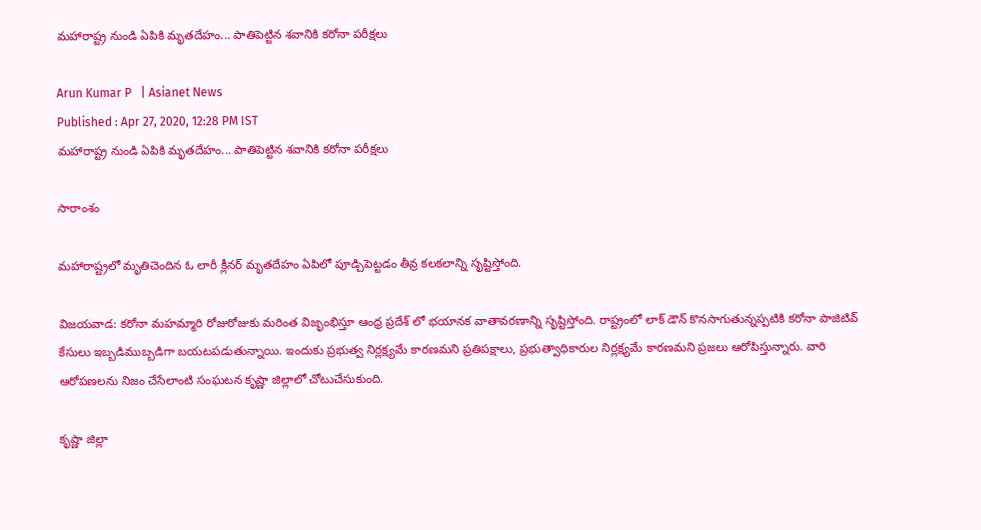మహారాష్ట్ర నుండి ఏపికి మృతదేహం... పాతిపెట్టిన శవానికి కరోనా పరీక్షలు

Arun Kumar P   | Asianet News
Published : Apr 27, 2020, 12:28 PM IST
మహారాష్ట్ర నుండి ఏపికి మృతదేహం... పాతిపెట్టిన శవానికి కరోనా పరీక్షలు

సారాంశం

మహారాష్ట్రలో మృతిచెందిన ఓ లారీ క్లీనర్ మృతదేహం ఏపిలో పూడ్చిపెట్టడం తీవ్ర కలకలాన్ని సృష్టిస్తోంది.

విజయవాడ: కరోనా మహమ్మారి రోజురోజుకు మరింత విజృంభిస్తూ ఆంధ్ర ప్రదేశ్ లో భయానక వాతావరణాన్ని సృష్టిస్తోంది. రాష్ట్రంలో లాక్ డౌన్ కొనసాగుతున్నప్పటికి కరోనా పాజిటివ్ కేసులు ఇబ్బడిముబ్బడిగా బయటపడుతున్నాయి. ఇందుకు ప్రభుత్వ నిర్లక్ష్యమే కారణమని ప్రతిపక్షాలు, ప్రభుత్వాధికారుల నిర్లక్ష్యమే కారణమని ప్రజలు ఆరోపిస్తున్నారు. వారి ఆరోపణలను నిజం చేసేలాంటి సంఘటన కృష్ణా జిల్లాలో చోటుచేసుకుంది.

కృష్ణా జిల్లా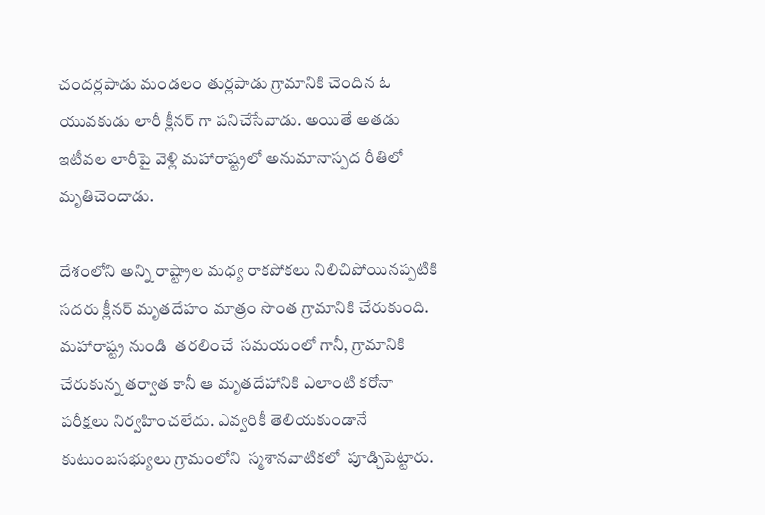చందర్లపాడు మండలం తుర్లపాడు గ్రామానికి చెందిన ఓ యువకుడు లారీ క్లీనర్ గా పనిచేసేవాడు. అయితే అతడు ఇటీవల లారీపై వెళ్లి మహారాష్ట్రలో అనుమానాస్పద రీతిలో మృతిచెందాడు.

దేశంలోని అన్ని రాష్ట్రాల మధ్య రాకపోకలు నిలిచిపోయినప్పటికి సదరు క్లీనర్ మృతదేహం మాత్రం సొంత గ్రామానికి చేరుకుంది. మహారాష్ట్ర నుండి  తరలించే  సమయంలో గానీ, గ్రామానికి చేరుకున్న తర్వాత కానీ ఆ మృతదేహానికి ఎలాంటి కరోనా  పరీక్షలు నిర్వహించలేదు. ఎవ్వరికీ తెలియకుండానే కుటుంబసభ్యులు గ్రామంలోని  స్మశానవాటికలో  పూడ్చిపెట్టారు.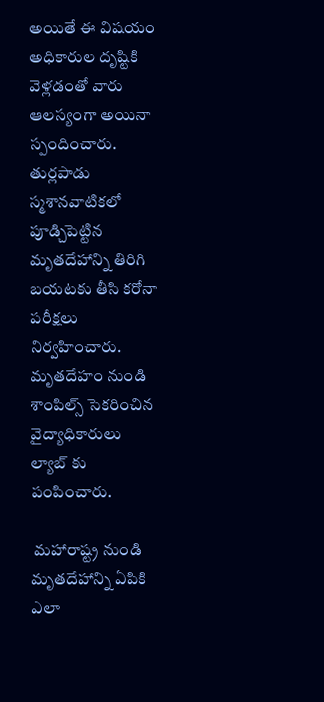అయితే ఈ విషయం అధికారుల దృష్టికి వెళ్లడంతో వారు ఆలస్యంగా అయినా స్పందించారు. తుర్లపాడు స్మశానవాటికలో పూడ్చిపెట్టిన మృతదేహాన్ని తిరిగి బయటకు తీసి కరోనా పరీక్షలు నిర్వహించారు. మృతదేహం నుండి శాంపిల్స్ సెకరించిన వైద్యాధికారులు ల్యాబ్ కు పంపించారు.

 మహారాష్ట్ర నుండి మృతదేహాన్ని ఏపికి ఎలా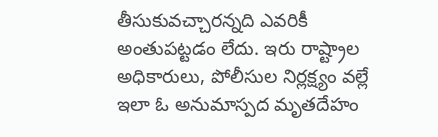తీసుకువచ్చారన్నది ఎవరికీ అంతుపట్టడం లేదు. ఇరు రాష్ట్రాల అధికారులు, పోలీసుల నిర్లక్ష్యం వల్లే ఇలా ఓ అనుమాస్పద మృతదేహం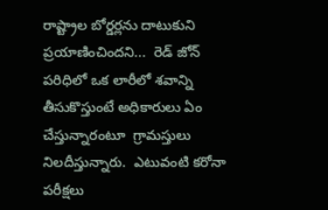రాష్ట్రాల బోర్డర్లను దాటుకుని ప్రయాణించిందని...  రెడ్ జోన్ పరిధిలో ఒక లారీలో శవాన్ని తీసుకొస్తుంటే అధికారులు ఏం చేస్తున్నారంటూ  గ్రామస్తులు నిలదీస్తున్నారు.  ఎటువంటి కరోనా పరీక్షలు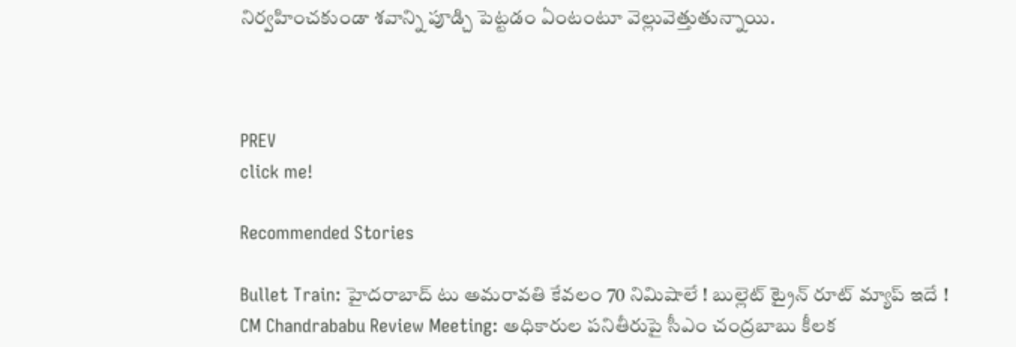నిర్వహించకుండా శవాన్ని పూడ్చి పెట్టడం ఏంటంటూ వెల్లువెత్తుతున్నాయి.



PREV
click me!

Recommended Stories

Bullet Train: హైదరాబాద్ టు అమరావతి కేవలం 70 నిమిషాలే ! బుల్లెట్ ట్రైన్ రూట్ మ్యాప్ ఇదే !
CM Chandrababu Review Meeting: అధికారుల పనితీరుపై సీఎం చంద్రబాబు కీలక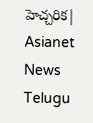హెచ్చరిక| Asianet News Telugu